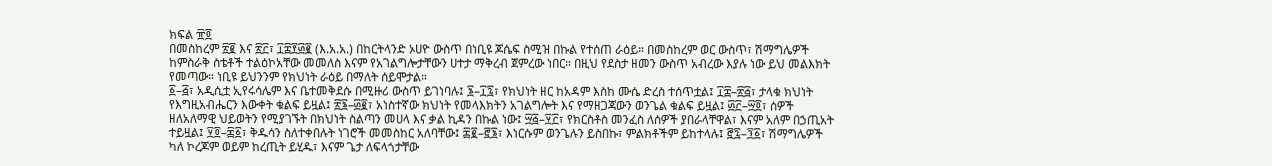ክፍል ፹፬
በመስከረም ፳፪ እና ፳፫፣ ፲፰፻፴፪ (እ.አ.አ.) በከርትላንድ ኦሀዮ ውስጥ በነቢዩ ጆሴፍ ስሚዝ በኩል የተሰጠ ራዕይ። በመስከረም ወር ውስጥ፣ ሽማግሌዎች ከምስራቅ ስቴቶች ተልዕኮአቸው መመለስ እናም የአገልግሎታቸውን ሀተታ ማቅረብ ጀምረው ነበር። በዚህ የደስታ ዘመን ውስጥ አብረው እያሉ ነው ይህ መልእክት የመጣው። ነቢዩ ይህንንም የክህነት ራዕይ በማለት ሰይሞታል።
፩–፭፣ አዲሲቷ ኢየሩሳሌም እና ቤተመቅደሱ በሚዙሪ ውስጥ ይገነባሉ፤ ፮–፲፯፣ የክህነት ዘር ከአዳም እስከ ሙሴ ድረስ ተሰጥቷል፤ ፲፰–፳፭፣ ታላቁ ክህነት የእግዚአብሔርን እውቀት ቁልፍ ይዟል፤ ፳፮–፴፪፣ አነስተኛው ክህነት የመላእክትን አገልግሎት እና የማዘጋጃውን ወንጌል ቁልፍ ይዟል፤ ፴፫–፵፬፣ ሰዎች ዘለአለማዊ ህይወትን የሚያገኙት በክህነት ስልጣን መሀላ እና ቃል ኪዳን በኩል ነው፤ ፵፭–፶፫፣ የክርስቶስ መንፈስ ለሰዎች ያበራላቸዋል፣ እናም አለም በኃጢአት ተይዟል፤ ፶፬–፷፩፣ ቅዱሳን ስለተቀበሉት ነገሮች መመስከር አለባቸው፤ ፷፪–፸፮፣ እነርሱም ወንጌሉን ይስበኩ፣ ምልክቶችም ይከተላሉ፤ ፸፯–፺፩፣ ሽማግሌዎች ካለ ኮረጆም ወይም ከረጢት ይሂዱ፣ እናም ጌታ ለፍላጎታቸው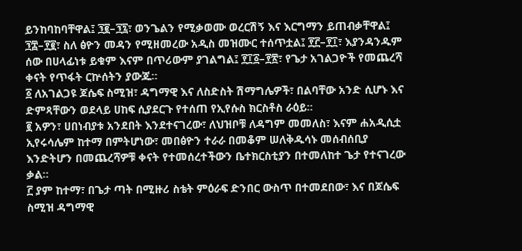ይንከባከባቸዋል፤ ፺፪–፺፯፣ ወንጌልን የሚቃወሙ ወረርሽኝ እና እርግማን ይጠብቃቸዋል፤ ፺፰–፻፪፣ ስለ ፅዮን መዳን የሚዘመረው አዲስ መዝሙር ተሰጥቷል፤ ፻፫–፻፲፣ እያንዳንዱም ሰው በሀላፊነቱ ይቁም እናም በጥሪውም ያገልግል፤ ፻፲፩–፻፳፣ የጌታ አገልጋዮች የመጨረሻ ቀናት የጥፋት ርኵሰትን ያውጁ።
፩ ለአገልጋዩ ጆሴፍ ስሚዝ፣ ዳግማዊ እና ለስድስት ሽማግሌዎች፣ በልባቸው አንድ ሲሆኑ እና ድምጻቸውን ወደላይ ሀከፍ ሲያደርጉ የተሰጠ የኢየሱስ ክርስቶስ ራዕይ።
፪ አዎን፣ ሀበነብያቱ አንደበት እንደተናገረው፣ ለህዝቦቹ ለዳግም መመለስ፣ እናም ሐአዲሲቷ ኢየሩሳሌም ከተማ በምትሆነው፣ መበፅዮን ተራራ በመቆም ሠለቅዱሳኑ መሰብሰቢያ እንድትሆን በመጨረሻዎቹ ቀናት የተመሰረተችውን ቤተክርስቲያን በተመለከተ ጌታ የተናገረው ቃል።
፫ ያም ከተማ፣ በጌታ ጣት በሚዙሪ ስቴት ምዕራፍ ድንበር ውስጥ በተመደበው፣ እና በጆሴፍ ስሚዝ ዳግማዊ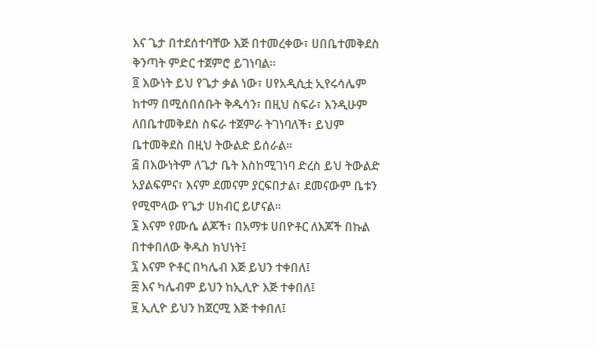እና ጌታ በተደሰተባቸው እጅ በተመረቀው፣ ሀበቤተመቅደስ ቅንጣት ምድር ተጀምሮ ይገነባል።
፬ እውነት ይህ የጌታ ቃል ነው፣ ሀየአዲሲቷ ኢየሩሳሌም ከተማ በሚሰበሰቡት ቅዱሳን፣ በዚህ ስፍራ፣ እንዲሁም ለበቤተመቅደስ ስፍራ ተጀምራ ትገነባለች፣ ይህም ቤተመቅደስ በዚህ ትውልድ ይሰራል።
፭ በእውነትም ለጌታ ቤት እስከሚገነባ ድረስ ይህ ትውልድ አያልፍምና፣ እናም ደመናም ያርፍበታል፣ ደመናውም ቤቱን የሚሞላው የጌታ ሀክብር ይሆናል።
፮ እናም የሙሴ ልጆች፣ በአማቱ ሀበዮቶር ለእጆች በኩል በተቀበለው ቅዱስ ክህነት፤
፯ እናም ዮቶር በካሌብ እጅ ይህን ተቀበለ፤
፰ እና ካሌብም ይህን ከኢሊዮ እጅ ተቀበለ፤
፱ ኢሊዮ ይህን ከጀርሚ እጅ ተቀበለ፤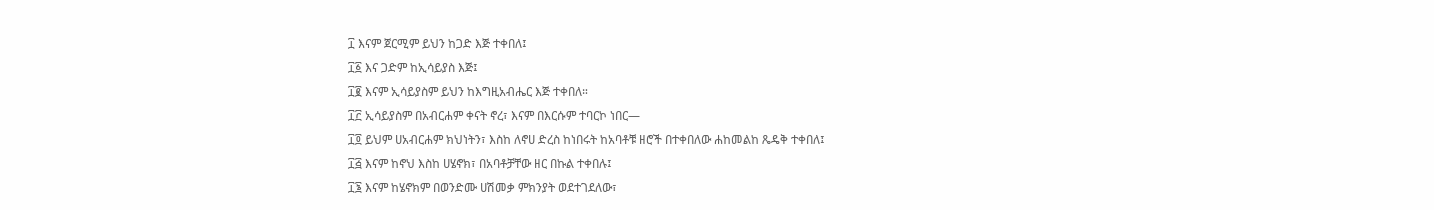፲ እናም ጀርሚም ይህን ከጋድ እጅ ተቀበለ፤
፲፩ እና ጋድም ከኢሳይያስ እጅ፤
፲፪ እናም ኢሳይያስም ይህን ከእግዚአብሔር እጅ ተቀበለ።
፲፫ ኢሳይያስም በአብርሐም ቀናት ኖረ፣ እናም በእርሱም ተባርኮ ነበር—
፲፬ ይህም ሀአብርሐም ክህነትን፣ እስከ ለኖሀ ድረስ ከነበሩት ከአባቶቹ ዘሮች በተቀበለው ሐከመልከ ጼዴቅ ተቀበለ፤
፲፭ እናም ከኖህ እስከ ሀሄኖክ፣ በአባቶቻቸው ዘር በኩል ተቀበሉ፤
፲፮ እናም ከሄኖክም በወንድሙ ሀሽመቃ ምክንያት ወደተገደለው፣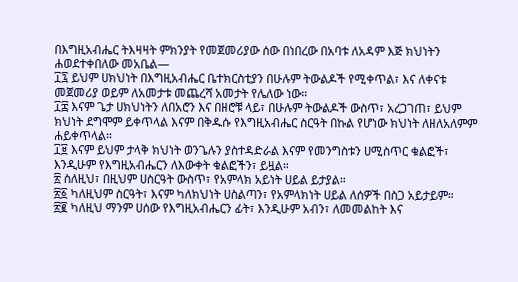በእግዚአብሔር ትእዛዛት ምክንያት የመጀመሪያው ሰው በነበረው በአባቱ ለአዳም እጅ ክህነትን ሐወደተቀበለው መአቤል—
፲፯ ይህም ሀክህነት በእግዚአብሔር ቤተክርስቲያን በሁሉም ትውልዶች የሚቀጥል፣ እና ለቀናቱ መጀመሪያ ወይም ለአመታቱ መጨረሻ አመታት የሌለው ነው።
፲፰ እናም ጌታ ሀክህነትን ለበአሮን እና በዘሮቹ ላይ፣ በሁሉም ትውልዶች ውስጥ፣ አረጋገጠ፣ ይህም ክህነት ደግሞም ይቀጥላል እናም በቅዱሱ የእግዚአብሔር ስርዓት በኩል የሆነው ክህነት ለዘለአለምም ሐይቀጥላል።
፲፱ እናም ይህም ታላቅ ክህነት ወንጌሉን ያስተዳድራል እናም የመንግስቱን ሀሚስጥር ቁልፎች፣ እንዲሁም የእግዚአብሔርን ለእውቀት ቁልፎችን፣ ይዟል።
፳ ስለዚህ፣ በዚህም ሀስርዓት ውስጥ፣ የአምላክ አይነት ሀይል ይታያል።
፳፩ ካለዚህም ስርዓት፣ እናም ካለክህነት ሀስልጣን፣ የአምላክነት ሀይል ለሰዎች በስጋ አይታይም።
፳፪ ካለዚህ ማንም ሀሰው የእግዚአብሔርን ፊት፣ እንዲሁም አብን፣ ለመመልከት እና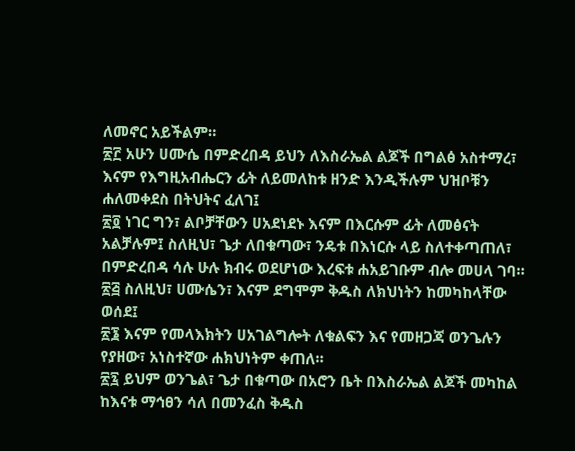ለመኖር አይችልም።
፳፫ አሁን ሀሙሴ በምድረበዳ ይህን ለእስራኤል ልጆች በግልፅ አስተማረ፣ እናም የእግዚአብሔርን ፊት ለይመለከቱ ዘንድ እንዲችሉም ህዝቦቹን ሐለመቀደስ በትህትና ፈለገ፤
፳፬ ነገር ግን፣ ልቦቻቸውን ሀአደነደኑ እናም በእርሱም ፊት ለመፅናት አልቻሉም፤ ስለዚህ፣ ጌታ ለበቁጣው፣ ንዴቱ በእነርሱ ላይ ስለተቀጣጠለ፣ በምድረበዳ ሳሉ ሁሉ ክብሩ ወደሆነው እረፍቱ ሐአይገቡም ብሎ መሀላ ገባ።
፳፭ ስለዚህ፣ ሀሙሴን፣ እናም ደግሞም ቅዱስ ለክህነትን ከመካከላቸው ወሰደ፤
፳፮ እናም የመላእክትን ሀአገልግሎት ለቁልፍን እና የመዘጋጃ ወንጌሉን የያዘው፣ አነስተኛው ሐክህነትም ቀጠለ።
፳፯ ይህም ወንጌል፣ ጌታ በቁጣው በአሮን ቤት በእስራኤል ልጆች መካከል ከእናቱ ማኅፀን ሳለ በመንፈስ ቅዱስ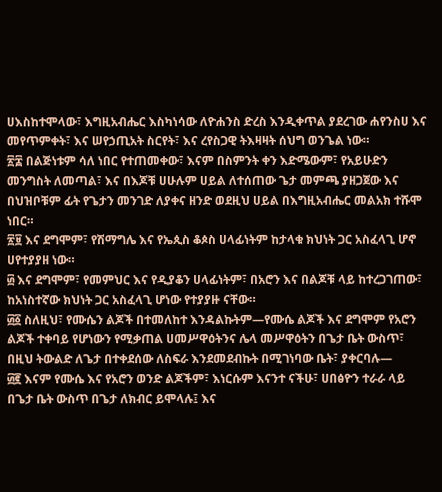ሀእስከተሞላው፣ እግዚአብሔር እስካነሳው ለዮሐንስ ድረስ እንዲቀጥል ያደረገው ሐየንስሀ እና መየጥምቀት፣ እና ሠየኃጢአት ስርየት፣ እና ረየስጋዊ ትእዛዛት ሰህግ ወንጌል ነው።
፳፰ በልጅነቱም ሳለ ነበር የተጠመቀው፣ እናም በስምንት ቀን እድሜውም፣ የአይሁድን መንግስት ለመጣል፣ እና በእጆቹ ሀሁሉም ሀይል ለተሰጠው ጌታ መምጫ ያዘጋጀው እና በህዝቦቹም ፊት የጌታን መንገድ ለያቀና ዘንድ ወደዚህ ሀይል በእግዚአብሔር መልአክ ተሹሞ ነበር።
፳፱ እና ደግሞም፣ የሽማግሌ እና የኤጲስ ቆጶስ ሀላፊነትም ከታላቁ ክህነት ጋር አስፈላጊ ሆኖ ሀየተያያዘ ነው።
፴ እና ደግሞም፣ የመምህር እና የዲያቆን ሀላፊነትም፣ በአሮን እና በልጆቹ ላይ ከተረጋገጠው፣ ከአነስተኛው ክህነት ጋር አስፈላጊ ሆነው የተያያዙ ናቸው።
፴፩ ስለዚህ፣ የሙሴን ልጆች በተመለከተ እንዳልኩትም—የሙሴ ልጆች እና ደግሞም የአሮን ልጆች ተቀባይ የሆነውን የሚቃጠል ሀመሥዋዕትንና ሌላ መሥዋዕትን በጌታ ቤት ውስጥ፣ በዚህ ትውልድ ለጌታ በተቀደሰው ለስፍራ እንደመደብኩት በሚገነባው ቤት፣ ያቀርባሉ—
፴፪ እናም የሙሴ እና የአሮን ወንድ ልጆችም፣ እነርሱም እናንተ ናችሁ፣ ሀበፅዮን ተራራ ላይ በጌታ ቤት ውስጥ በጌታ ለክብር ይሞላሉ፤ እና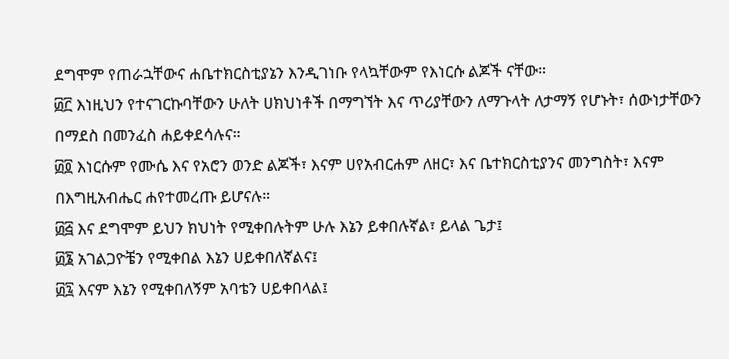ደግሞም የጠራኋቸውና ሐቤተክርስቲያኔን እንዲገነቡ የላኳቸውም የእነርሱ ልጆች ናቸው።
፴፫ እነዚህን የተናገርኩባቸውን ሁለት ሀክህነቶች በማግኘት እና ጥሪያቸውን ለማጉላት ለታማኝ የሆኑት፣ ሰውነታቸውን በማደስ በመንፈስ ሐይቀደሳሉና።
፴፬ እነርሱም የሙሴ እና የአሮን ወንድ ልጆች፣ እናም ሀየአብርሐም ለዘር፣ እና ቤተክርስቲያንና መንግስት፣ እናም በእግዚአብሔር ሐየተመረጡ ይሆናሉ።
፴፭ እና ደግሞም ይህን ክህነት የሚቀበሉትም ሁሉ እኔን ይቀበሉኛል፣ ይላል ጌታ፤
፴፮ አገልጋዮቼን የሚቀበል እኔን ሀይቀበለኛልና፤
፴፯ እናም እኔን የሚቀበለኝም አባቴን ሀይቀበላል፤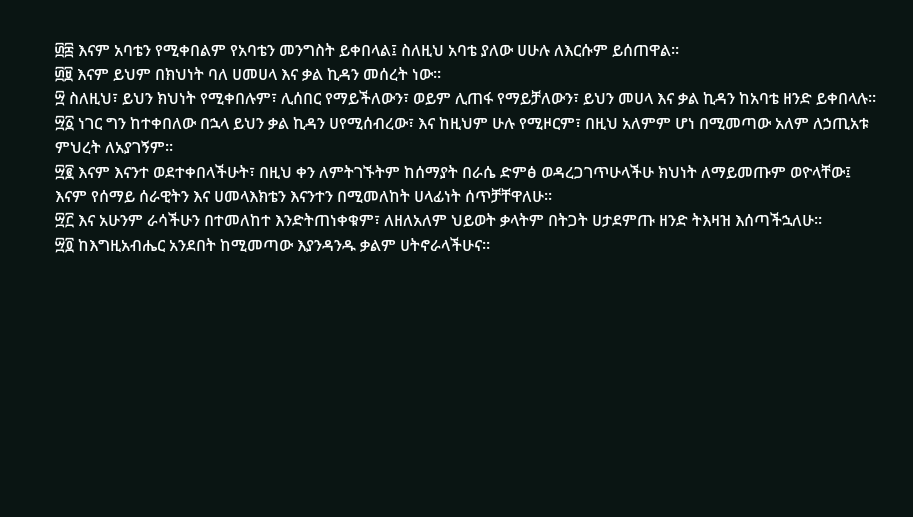፴፰ እናም አባቴን የሚቀበልም የአባቴን መንግስት ይቀበላል፤ ስለዚህ አባቴ ያለው ሀሁሉ ለእርሱም ይሰጠዋል።
፴፱ እናም ይህም በክህነት ባለ ሀመሀላ እና ቃል ኪዳን መሰረት ነው።
፵ ስለዚህ፣ ይህን ክህነት የሚቀበሉም፣ ሊሰበር የማይችለውን፣ ወይም ሊጠፋ የማይቻለውን፣ ይህን መሀላ እና ቃል ኪዳን ከአባቴ ዘንድ ይቀበላሉ።
፵፩ ነገር ግን ከተቀበለው በኋላ ይህን ቃል ኪዳን ሀየሚሰብረው፣ እና ከዚህም ሁሉ የሚዞርም፣ በዚህ አለምም ሆነ በሚመጣው አለም ለኃጢአቱ ምህረት ለአያገኝም።
፵፪ እናም እናንተ ወደተቀበላችሁት፣ በዚህ ቀን ለምትገኙትም ከሰማያት በራሴ ድምፅ ወዳረጋገጥሁላችሁ ክህነት ለማይመጡም ወዮላቸው፤ እናም የሰማይ ሰራዊትን እና ሀመላእክቴን እናንተን በሚመለከት ሀላፊነት ሰጥቻቸዋለሁ።
፵፫ እና አሁንም ራሳችሁን በተመለከተ እንድትጠነቀቁም፣ ለዘለአለም ህይወት ቃላትም በትጋት ሀታደምጡ ዘንድ ትእዛዝ እሰጣችኋለሁ።
፵፬ ከእግዚአብሔር አንደበት ከሚመጣው እያንዳንዱ ቃልም ሀትኖራላችሁና።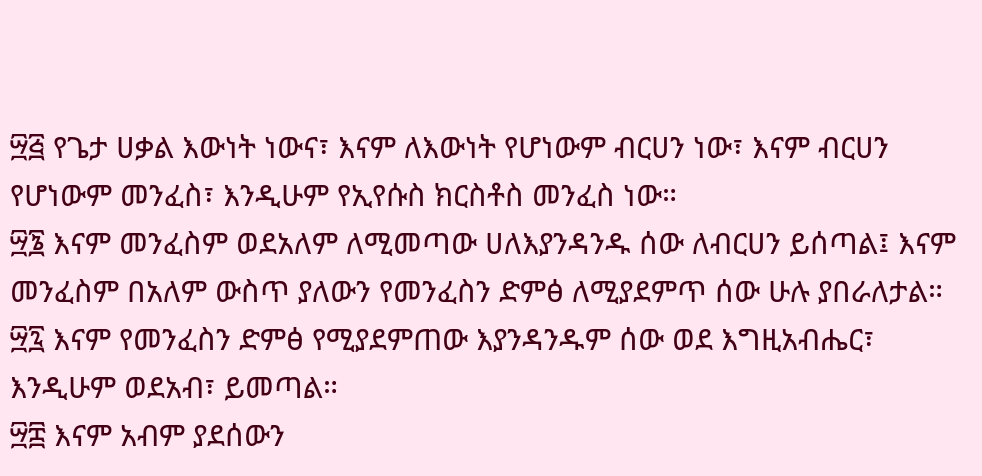፵፭ የጌታ ሀቃል እውነት ነውና፣ እናም ለእውነት የሆነውም ብርሀን ነው፣ እናም ብርሀን የሆነውም መንፈስ፣ እንዲሁም የኢየሱስ ክርስቶስ መንፈስ ነው።
፵፮ እናም መንፈስም ወደአለም ለሚመጣው ሀለእያንዳንዱ ሰው ለብርሀን ይሰጣል፤ እናም መንፈስም በአለም ውስጥ ያለውን የመንፈስን ድምፅ ለሚያደምጥ ሰው ሁሉ ያበራለታል።
፵፯ እናም የመንፈስን ድምፅ የሚያደምጠው እያንዳንዱም ሰው ወደ እግዚአብሔር፣ እንዲሁም ወደአብ፣ ይመጣል።
፵፰ እናም አብም ያደሰውን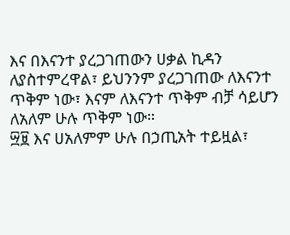እና በእናንተ ያረጋገጠውን ሀቃል ኪዳን ለያስተምረዋል፣ ይህንንም ያረጋገጠው ለእናንተ ጥቅም ነው፣ እናም ለእናንተ ጥቅም ብቻ ሳይሆን ለአለም ሁሉ ጥቅም ነው።
፵፱ እና ሀአለምም ሁሉ በኃጢአት ተይዟል፣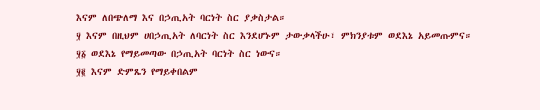እናም ለበጭለማ እና በኃጢአት ባርነት ስር ያቃስታል።
፶ እናም በዚህም ሀበኃጢአት ለባርነት ስር እንደሆኑም ታውቃላችሁ፣ ምክንያቱም ወደእኔ አይመጡምና።
፶፩ ወደእኔ የማይመጣው በኃጢአት ባርነት ስር ነውና።
፶፪ እናም ድምጼን የማይቀበልም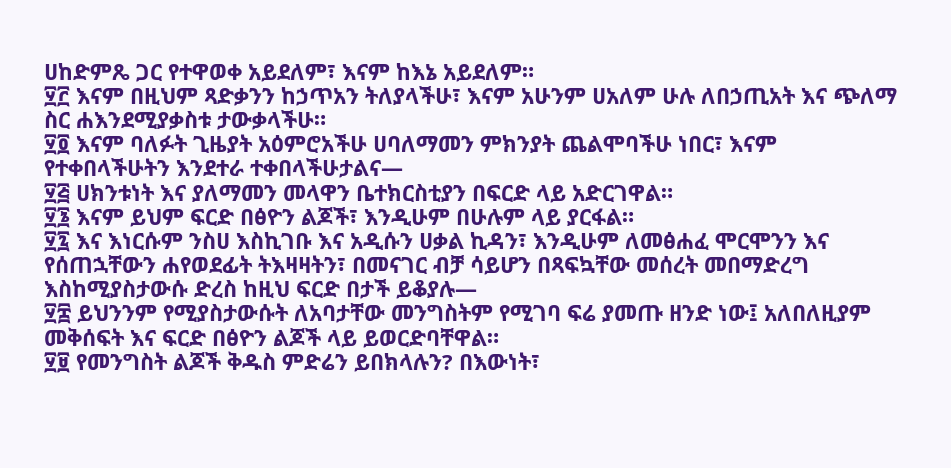ሀከድምጼ ጋር የተዋወቀ አይደለም፣ እናም ከእኔ አይደለም።
፶፫ እናም በዚህም ጻድቃንን ከኃጥአን ትለያላችሁ፣ እናም አሁንም ሀአለም ሁሉ ለበኃጢአት እና ጭለማ ስር ሐእንደሚያቃስቱ ታውቃላችሁ።
፶፬ እናም ባለፉት ጊዜያት አዕምሮአችሁ ሀባለማመን ምክንያት ጨልሞባችሁ ነበር፣ እናም የተቀበላችሁትን እንደተራ ተቀበላችሁታልና—
፶፭ ሀክንቱነት እና ያለማመን መላዋን ቤተክርስቲያን በፍርድ ላይ አድርገዋል።
፶፮ እናም ይህም ፍርድ በፅዮን ልጆች፣ እንዲሁም በሁሉም ላይ ያርፋል።
፶፯ እና እነርሱም ንስሀ እስኪገቡ እና አዲሱን ሀቃል ኪዳን፣ እንዲሁም ለመፅሐፈ ሞርሞንን እና የሰጠኋቸውን ሐየወደፊት ትእዛዛትን፣ በመናገር ብቻ ሳይሆን በጻፍኳቸው መሰረት መበማድረግ እስከሚያስታውሱ ድረስ ከዚህ ፍርድ በታች ይቆያሉ—
፶፰ ይህንንም የሚያስታውሱት ለአባታቸው መንግስትም የሚገባ ፍሬ ያመጡ ዘንድ ነው፤ አለበለዚያም መቅሰፍት እና ፍርድ በፅዮን ልጆች ላይ ይወርድባቸዋል።
፶፱ የመንግስት ልጆች ቅዱስ ምድሬን ይበክላሉን? በእውነት፣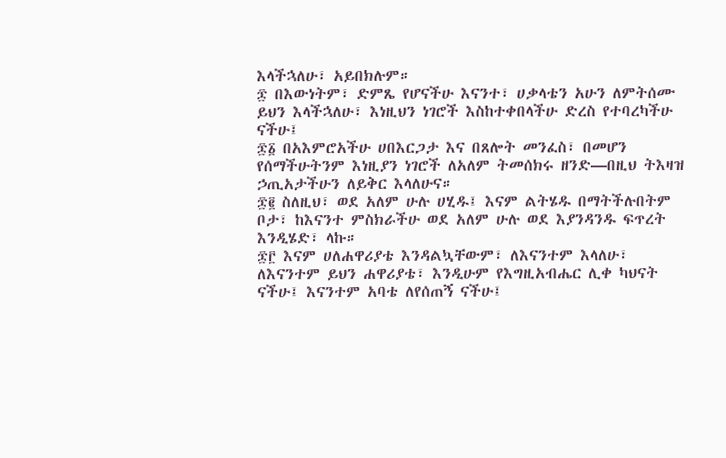እላችኋለሁ፣ አይበክሉም።
፷ በእውነትም፣ ድምጼ የሆናችሁ እናንተ፣ ሀቃላቴን አሁን ለምትሰሙ ይህን እላችኋለሁ፣ እነዚህን ነገሮች እስከተቀበላችሁ ድረስ የተባረካችሁ ናችሁ፤
፷፩ በአእምሮአችሁ ሀበእርጋታ እና በጸሎት መንፈስ፣ በመሆን የሰማችሁትንም እነዚያን ነገሮች ለአለም ትመሰክሩ ዘንድ—በዚህ ትእዛዝ ኃጢአታችሁን ለይቅር እላለሁና።
፷፪ ስለዚህ፣ ወደ አለም ሁሉ ሀሂዱ፤ እናም ልትሄዱ በማትችሉበትም ቦታ፣ ከእናንተ ምስክራችሁ ወደ አለም ሁሉ ወደ እያንዳንዱ ፍጥረት እንዲሄድ፣ ላኩ።
፷፫ እናም ሀለሐዋሪያቴ እንዳልኳቸውም፣ ለእናንተም እላለሁ፣ ለእናንተም ይህን ሐዋሪያቴ፣ እንዲሁም የእግዚአብሔር ሊቀ ካህናት ናችሁ፤ እናንተም አባቴ ለየሰጠኝ ናችሁ፤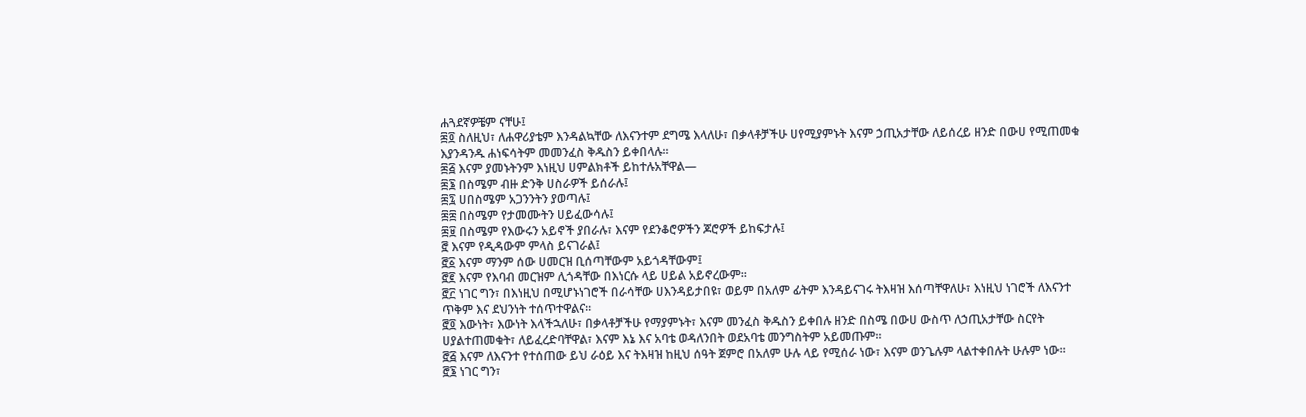ሐጓደኛዎቼም ናቸሁ፤
፷፬ ስለዚህ፣ ለሐዋሪያቴም እንዳልኳቸው ለእናንተም ደግሜ እላለሁ፣ በቃላቶቻችሁ ሀየሚያምኑት እናም ኃጢአታቸው ለይሰረይ ዘንድ በውሀ የሚጠመቁ እያንዳንዱ ሐነፍሳትም መመንፈስ ቅዱስን ይቀበላሉ።
፷፭ እናም ያመኑትንም እነዚህ ሀምልክቶች ይከተሉአቸዋል—
፷፮ በስሜም ብዙ ድንቅ ሀስራዎች ይሰራሉ፤
፷፯ ሀበስሜም አጋንንትን ያወጣሉ፤
፷፰ በስሜም የታመሙትን ሀይፈውሳሉ፤
፷፱ በስሜም የእውሩን አይኖች ያበራሉ፣ እናም የደንቆሮዎችን ጆሮዎች ይከፍታሉ፤
፸ እናም የዲዳውም ምላስ ይናገራል፤
፸፩ እናም ማንም ሰው ሀመርዝ ቢሰጣቸውም አይጎዳቸውም፤
፸፪ እናም የእባብ መርዝም ሊጎዳቸው በእነርሱ ላይ ሀይል አይኖረውም።
፸፫ ነገር ግን፣ በእነዚህ በሚሆኑነገሮች በራሳቸው ሀእንዳይታበዩ፣ ወይም በአለም ፊትም እንዳይናገሩ ትእዛዝ እሰጣቸዋለሁ፣ እነዚህ ነገሮች ለእናንተ ጥቅም እና ደህንነት ተሰጥተዋልና።
፸፬ እውነት፣ እውነት እላችኋለሁ፣ በቃላቶቻችሁ የማያምኑት፣ እናም መንፈስ ቅዱስን ይቀበሉ ዘንድ በስሜ በውሀ ውስጥ ለኃጢአታቸው ስርየት ሀያልተጠመቁት፣ ለይፈረድባቸዋል፣ እናም እኔ እና አባቴ ወዳለንበት ወደአባቴ መንግስትም አይመጡም።
፸፭ እናም ለእናንተ የተሰጠው ይህ ራዕይ እና ትእዛዝ ከዚህ ሰዓት ጀምሮ በአለም ሁሉ ላይ የሚሰራ ነው፣ እናም ወንጌሉም ላልተቀበሉት ሁሉም ነው።
፸፮ ነገር ግን፣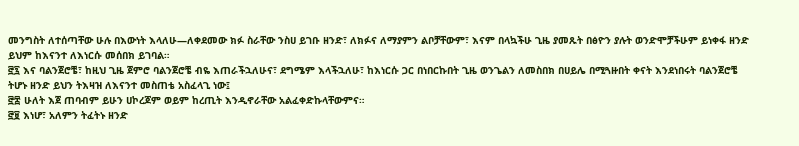መንግስት ለተሰጣቸው ሁሉ በእውነት እላለሁ—ለቀደመው ክፉ ስራቸው ንስሀ ይገቡ ዘንድ፣ ለክፉና ለማያምን ልቦቻቸውም፣ እናም በላኳችሁ ጊዜ ያመጹት በፅዮን ያሉት ወንድሞቻችሁም ይነቀፋ ዘንድ ይህም ከእናንተ ለእነርሱ መሰበክ ይገባል።
፸፯ እና ባልንጀሮቼ፣ ከዚህ ጊዜ ጀምሮ ባልንጀሮቼ ብዬ እጠራችኋለሁና፣ ደግሜም እላችኋለሁ፣ ከእነርሱ ጋር በነበርኩበት ጊዜ ወንጌልን ለመስበክ በሀይሌ በሚጓዙበት ቀናት እንደነበሩት ባልንጀሮቼ ትሆኑ ዘንድ ይህን ትእዛዝ ለእናንተ መስጠቴ አስፈላጊ ነው፤
፸፰ ሁለት እጀ ጠባብም ይሁን ሀኮረጆም ወይም ከረጢት እንዲኖራቸው አልፈቀድኩላቸውምና።
፸፱ እነሆ፣ አለምን ትፈትኑ ዘንድ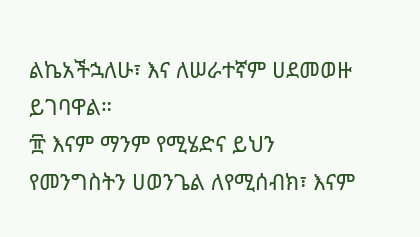ልኬአችኋለሁ፣ እና ለሠራተኛም ሀደመወዙ ይገባዋል።
፹ እናም ማንም የሚሄድና ይህን የመንግስትን ሀወንጌል ለየሚሰብክ፣ እናም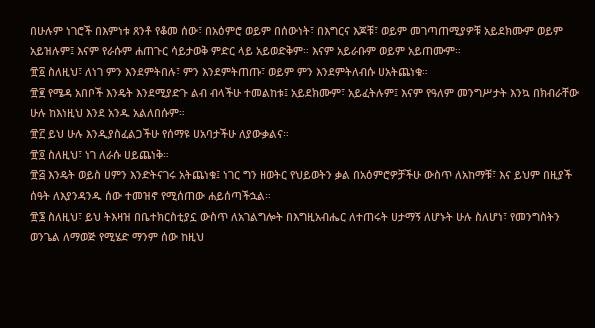በሁሉም ነገሮች በእምነቱ ጸንቶ የቆመ ሰው፣ በአዕምሮ ወይም በሰውነት፣ በእግርና እጆቹ፣ ወይም መገጣጠሚያዎቹ አይደክሙም ወይም አይዝሉም፤ እናም የራሱም ሐጠጉር ሳይታወቅ ምድር ላይ አይወድቅም። እናም አይራቡም ወይም አይጠሙም።
፹፩ ስለዚህ፣ ለነገ ምን እንደምትበሉ፣ ምን እንደምትጠጡ፣ ወይም ምን እንደምትለብሱ ሀአትጨነቁ።
፹፪ የሜዳ አበቦች እንዴት እንደሚያድጉ ልብ ብላችሁ ተመልከቱ፤ አይደክሙም፣ አይፈትሉም፤ እናም የዓለም መንግሥታት እንኳ በክብራቸው ሁሉ ከእነዚህ እንደ አንዱ አልለበሱም።
፹፫ ይህ ሁሉ እንዲያስፈልጋችሁ የሰማዩ ሀአባታችሁ ለያውቃልና።
፹፬ ስለዚህ፣ ነገ ለራሱ ሀይጨነቅ።
፹፭ እንዴት ወይስ ሀምን እንድትናገሩ አትጨነቁ፤ ነገር ግን ዘወትር የህይወትን ቃል በአዕምሮዎቻችሁ ውስጥ ለአከማቹ፣ እና ይህም በዚያች ሰዓት ለእያንዳንዱ ሰው ተመዝኖ የሚሰጠው ሐይሰጣችኋል።
፹፮ ስለዚህ፣ ይህ ትእዛዝ በቤተክርስቲያኗ ውስጥ ለአገልግሎት በእግዚአብሔር ለተጠሩት ሀታማኝ ለሆኑት ሁሉ ስለሆነ፣ የመንግስትን ወንጌል ለማወጅ የሚሄድ ማንም ሰው ከዚህ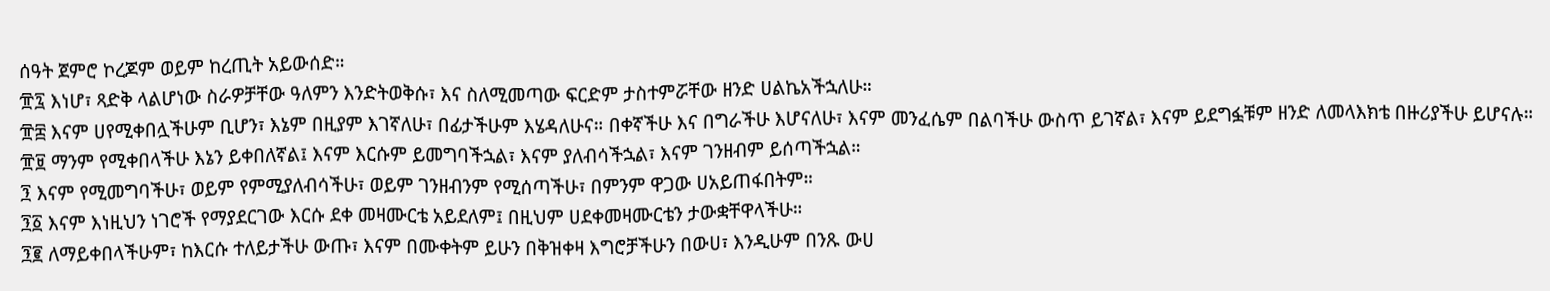ሰዓት ጀምሮ ኮረጆም ወይም ከረጢት አይውሰድ።
፹፯ እነሆ፣ ጻድቅ ላልሆነው ስራዎቻቸው ዓለምን እንድትወቅሱ፣ እና ስለሚመጣው ፍርድም ታስተምሯቸው ዘንድ ሀልኬአችኋለሁ።
፹፰ እናም ሀየሚቀበሏችሁም ቢሆን፣ እኔም በዚያም እገኛለሁ፣ በፊታችሁም እሄዳለሁና። በቀኛችሁ እና በግራችሁ እሆናለሁ፣ እናም መንፈሴም በልባችሁ ውስጥ ይገኛል፣ እናም ይደግፏቹም ዘንድ ለመላእክቴ በዙሪያችሁ ይሆናሉ።
፹፱ ማንም የሚቀበላችሁ እኔን ይቀበለኛል፤ እናም እርሱም ይመግባችኋል፣ እናም ያለብሳችኋል፣ እናም ገንዘብም ይሰጣችኋል።
፺ እናም የሚመግባችሁ፣ ወይም የምሚያለብሳችሁ፣ ወይም ገንዘብንም የሚሰጣችሁ፣ በምንም ዋጋው ሀአይጠፋበትም።
፺፩ እናም እነዚህን ነገሮች የማያደርገው እርሱ ደቀ መዛሙርቴ አይደለም፤ በዚህም ሀደቀመዛሙርቴን ታውቋቸዋላችሁ።
፺፪ ለማይቀበላችሁም፣ ከእርሱ ተለይታችሁ ውጡ፣ እናም በሙቀትም ይሁን በቅዝቀዛ እግሮቻችሁን በውሀ፣ እንዲሁም በንጹ ውሀ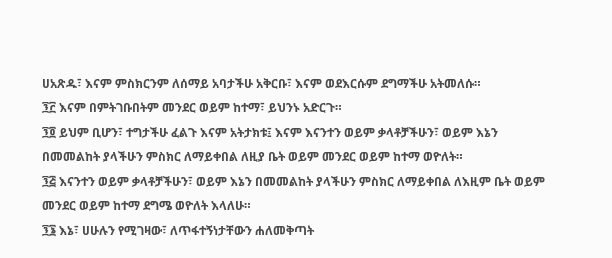ሀአጽዱ፣ እናም ምስክርንም ለሰማይ አባታችሁ አቅርቡ፣ እናም ወደእርሱም ደግማችሁ አትመለሱ።
፺፫ እናም በምትገቡበትም መንደር ወይም ከተማ፣ ይህንኑ አድርጉ።
፺፬ ይህም ቢሆን፣ ተግታችሁ ፈልጉ እናም አትታክቱ፤ እናም እናንተን ወይም ቃላቶቻችሁን፣ ወይም እኔን በመመልከት ያላችሁን ምስክር ለማይቀበል ለዚያ ቤት ወይም መንደር ወይም ከተማ ወዮለት።
፺፭ እናንተን ወይም ቃላቶቻችሁን፣ ወይም እኔን በመመልከት ያላችሁን ምስክር ለማይቀበል ለእዚም ቤት ወይም መንደር ወይም ከተማ ደግሜ ወዮለት እላለሁ።
፺፮ እኔ፣ ሀሁሉን የሚገዛው፣ ለጥፋተኝነታቸውን ሐለመቅጣት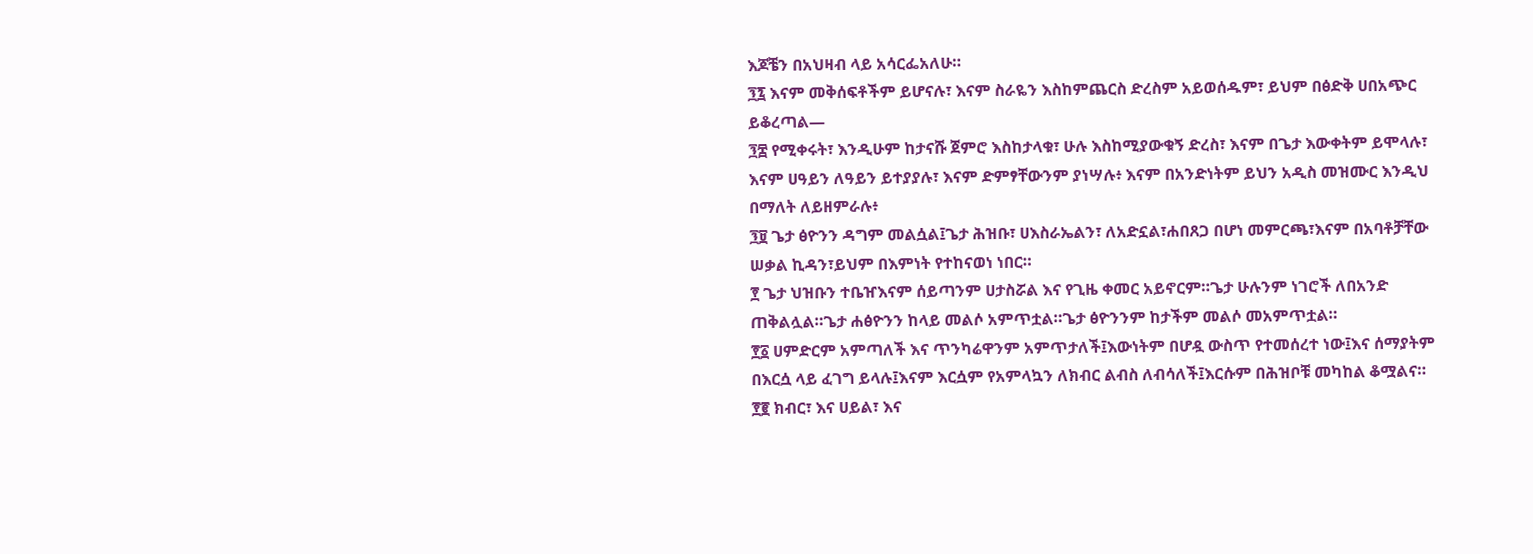እጆቼን በአህዛብ ላይ አሳርፌአለሁ።
፺፯ እናም መቅሰፍቶችም ይሆናሉ፣ እናም ስራዬን እስከምጨርስ ድረስም አይወሰዱም፣ ይህም በፅድቅ ሀበአጭር ይቆረጣል—
፺፰ የሚቀሩት፣ እንዲሁም ከታናሹ ጀምሮ እስከታላቁ፣ ሁሉ እስከሚያውቁኝ ድረስ፣ እናም በጌታ እውቀትም ይሞላሉ፣ እናም ሀዓይን ለዓይን ይተያያሉ፣ እናም ድምፃቸውንም ያነሣሉ፥ እናም በአንድነትም ይህን አዲስ መዝሙር እንዲህ በማለት ለይዘምራሉ፥
፺፱ ጌታ ፅዮንን ዳግም መልሷል፤ጌታ ሕዝቡ፣ ሀእስራኤልን፣ ለአድኗል፣ሐበጸጋ በሆነ መምርጫ፣እናም በአባቶቻቸው ሠቃል ኪዳን፣ይህም በእምነት የተከናወነ ነበር።
፻ ጌታ ህዝቡን ተቤዠእናም ሰይጣንም ሀታስሯል እና የጊዜ ቀመር አይኖርም።ጌታ ሁሉንም ነገሮች ለበአንድ ጠቅልሏል።ጌታ ሐፅዮንን ከላይ መልሶ አምጥቷል።ጌታ ፅዮንንም ከታችም መልሶ መአምጥቷል።
፻፩ ሀምድርም አምጣለች እና ጥንካሬዋንም አምጥታለች፤እውነትም በሆዷ ውስጥ የተመሰረተ ነው፤እና ሰማያትም በእርሷ ላይ ፈገግ ይላሉ፤እናም እርሷም የአምላኳን ለክብር ልብስ ለብሳለች፤እርሱም በሕዝቦቹ መካከል ቆሟልና።
፻፪ ክብር፣ እና ሀይል፣ እና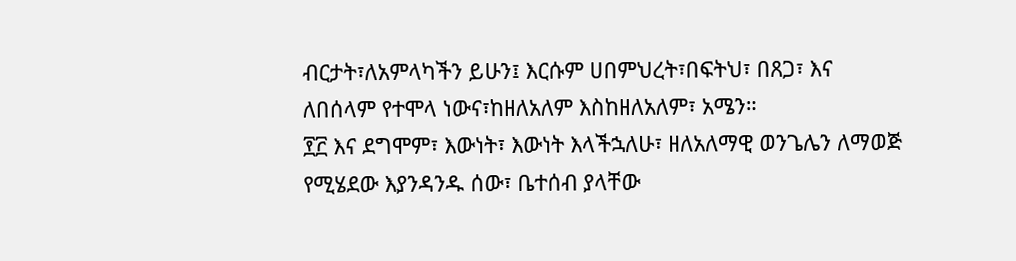ብርታት፣ለአምላካችን ይሁን፤ እርሱም ሀበምህረት፣በፍትህ፣ በጸጋ፣ እና ለበሰላም የተሞላ ነውና፣ከዘለአለም እስከዘለአለም፣ አሜን።
፻፫ እና ደግሞም፣ እውነት፣ እውነት እላችኋለሁ፣ ዘለአለማዊ ወንጌሌን ለማወጅ የሚሄደው እያንዳንዱ ሰው፣ ቤተሰብ ያላቸው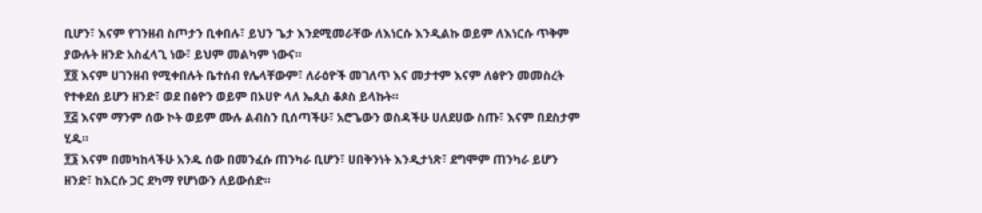ቢሆን፣ እናም የገንዘብ ስጦታን ቢቀበሉ፣ ይህን ጌታ እንደሚመራቸው ለእነርሱ እንዲልኩ ወይም ለእነርሱ ጥቅም ያውሉት ዘንድ አስፈላጊ ነው፣ ይህም መልካም ነውና።
፻፬ እናም ሀገንዘብ የሚቀበሉት ቤተሰብ የሌላቸውም፣ ለራዕዮች መገለጥ እና መታተም እናም ለፅዮን መመስረት የተቀደሰ ይሆን ዘንድ፣ ወደ በፅዮን ወይም በኦሀዮ ላለ ኤጲስ ቆጶስ ይላኩት።
፻፭ እናም ማንም ሰው ኮት ወይም ሙሉ ልብስን ቢሰጣችሁ፣ አሮጌውን ወስዳችሁ ሀለደሀው ስጡ፣ እናም በደስታም ሂዱ።
፻፮ እናም በመካከላችሁ አንዱ ሰው በመንፈሱ ጠንካራ ቢሆን፣ ሀበቅንነት እንዲታነጽ፣ ደግሞም ጠንካራ ይሆን ዘንድ፣ ከእርሱ ጋር ደካማ የሆነውን ለይውሰድ።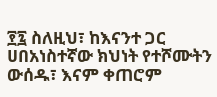፻፯ ስለዚህ፣ ከእናንተ ጋር ሀበአነስተኛው ክህነት የተሾሙትን ውሰዱ፣ እናም ቀጠሮም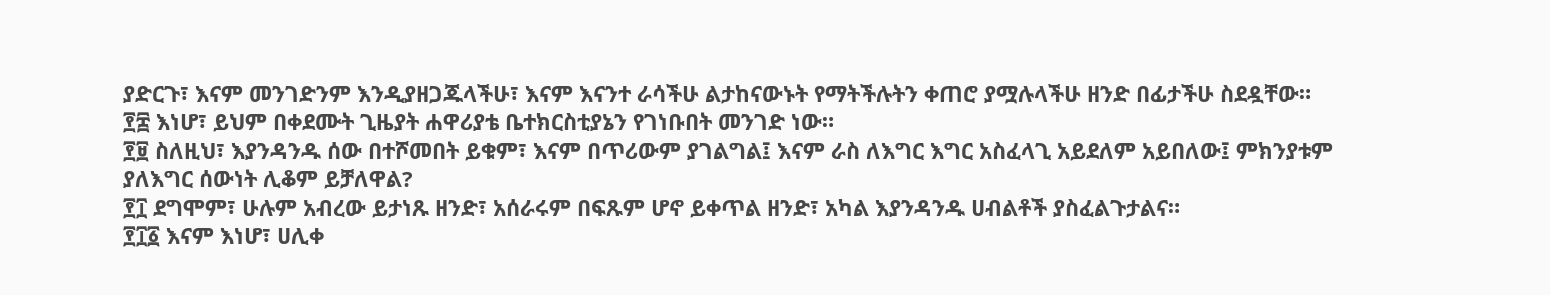ያድርጉ፣ እናም መንገድንም እንዲያዘጋጁላችሁ፣ እናም እናንተ ራሳችሁ ልታከናውኑት የማትችሉትን ቀጠሮ ያሟሉላችሁ ዘንድ በፊታችሁ ስደዷቸው።
፻፰ እነሆ፣ ይህም በቀደሙት ጊዜያት ሐዋሪያቴ ቤተክርስቲያኔን የገነቡበት መንገድ ነው።
፻፱ ስለዚህ፣ እያንዳንዱ ሰው በተሾመበት ይቁም፣ እናም በጥሪውም ያገልግል፤ እናም ራስ ለእግር እግር አስፈላጊ አይደለም አይበለው፤ ምክንያቱም ያለእግር ሰውነት ሊቆም ይቻለዋል?
፻፲ ደግሞም፣ ሁሉም አብረው ይታነጹ ዘንድ፣ አሰራሩም በፍጹም ሆኖ ይቀጥል ዘንድ፣ አካል እያንዳንዱ ሀብልቶች ያስፈልጉታልና።
፻፲፩ እናም እነሆ፣ ሀሊቀ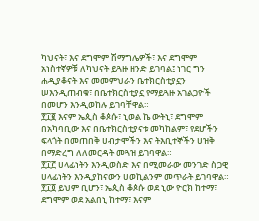ካህናት፣ እና ደግሞም ሽማግሌዎች፣ እና ደግሞም አነስተኛዎቹ ለካህናት ይጓዙ ዘንድ ይገባል፤ ነገር ግን ሐዲያቆናት እና መመምህራን ቤተክርስቲያኗን ሠእንዲጠብቁ፣ በቤተክርስቲያኗ የማይጓዙ አገልጋዮች በመሆን እንዲወከሉ ይገባቸዋል።
፻፲፪ እናም ኤጲስ ቆጶሱ፣ ኒወል ኬ ውትኒ፣ ደግሞም በአካባቢው እና በቤተክርስቲያናቱ መካከልም፣ የደሆችን ፍላጎት በመጠበቅ ሀብታሞችን እና ትእቢተኞችን ሀዝቅ በማድረግ ለለመርዳት መጓዝ ይገባዋል።
፻፲፫ ሀላፊነትን እንዲወስድ እና በሚመራው መንገድ ስጋዊ ሀላፊነትን እንዲያከናውን ሀወኪልንም መጥራት ይገባዋል።
፻፲፬ ይህም ቢሆን፣ ኤጲስ ቆጶሱ ወደ ኒው ዮርክ ከተማ፣ ደግሞም ወደ አልበኒ ከተማ፣ እናም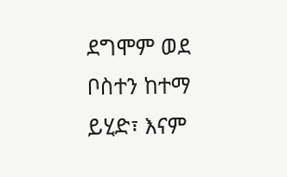ደግሞም ወደ ቦስተን ከተማ ይሂድ፣ እናም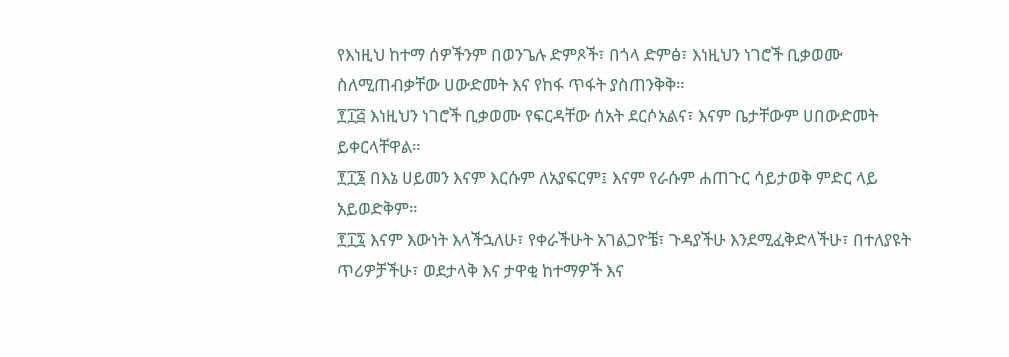የእነዚህ ከተማ ሰዎችንም በወንጌሉ ድምጾች፣ በጎላ ድምፅ፣ እነዚህን ነገሮች ቢቃወሙ ስለሚጠብቃቸው ሀውድመት እና የከፋ ጥፋት ያስጠንቅቅ።
፻፲፭ እነዚህን ነገሮች ቢቃወሙ የፍርዳቸው ሰአት ደርሶአልና፣ እናም ቤታቸውም ሀበውድመት ይቀርላቸዋል።
፻፲፮ በእኔ ሀይመን እናም እርሱም ለአያፍርም፤ እናም የራሱም ሐጠጉር ሳይታወቅ ምድር ላይ አይወድቅም።
፻፲፯ እናም እውነት እላችኋለሁ፣ የቀራችሁት አገልጋዮቼ፣ ጉዳያችሁ እንደሚፈቅድላችሁ፣ በተለያዩት ጥሪዎቻችሁ፣ ወደታላቅ እና ታዋቂ ከተማዎች እና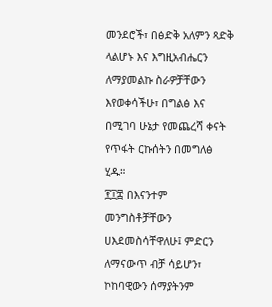መንደሮች፣ በፅድቅ አለምን ጻድቅ ላልሆኑ እና እግዚአብሔርን ለማያመልኩ ስራዎቻቸውን እየወቀሳችሁ፣ በግልፅ እና በሚገባ ሁኔታ የመጨረሻ ቀናት የጥፋት ርኩሰትን በመግለፅ ሂዱ።
፻፲፰ በእናንተም መንግስቶቻቸውን ሀእደመስሳቸዋለሁ፤ ምድርን ለማናውጥ ብቻ ሳይሆን፣ ኮከባዊውን ሰማያትንም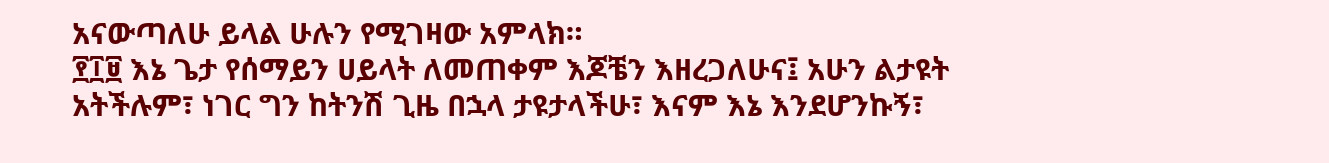አናውጣለሁ ይላል ሁሉን የሚገዛው አምላክ።
፻፲፱ እኔ ጌታ የሰማይን ሀይላት ለመጠቀም እጆቼን እዘረጋለሁና፤ አሁን ልታዩት አትችሉም፣ ነገር ግን ከትንሽ ጊዜ በኋላ ታዩታላችሁ፣ እናም እኔ እንደሆንኩኝ፣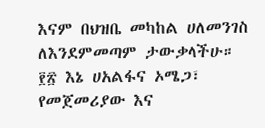እናም በህዝቤ መካከል ሀለመንገስ ለእንደምመጣም ታውቃላችሁ።
፻፳ እኔ ሀአልፋና ኦሜጋ፣ የመጀመሪያው እና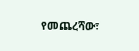የመጨረሻው፣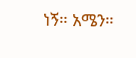ነኝ። አሜን።